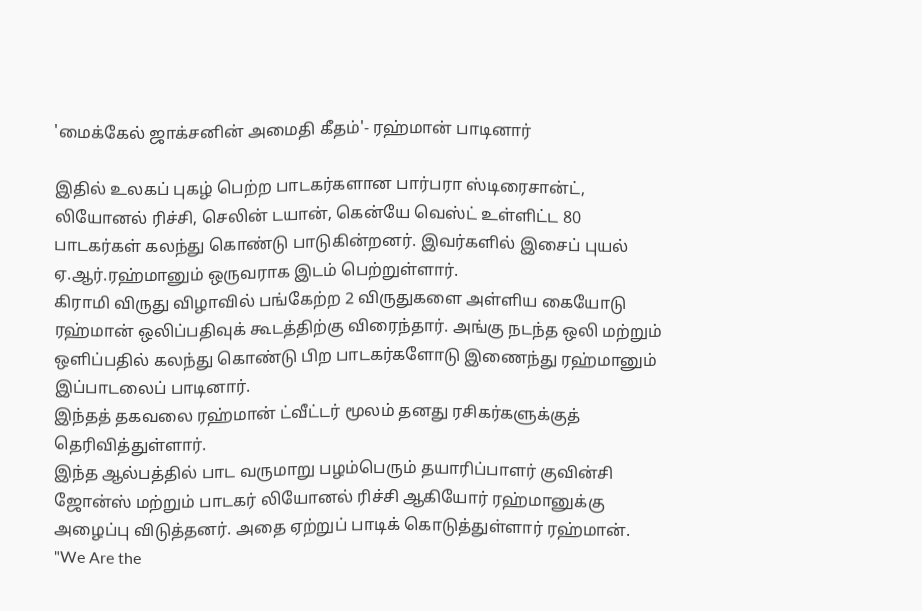'மைக்கேல் ஜாக்சனின் அமைதி கீதம்'- ரஹ்மான் பாடினார்

இதில் உலகப் புகழ் பெற்ற பாடகர்களான பார்பரா ஸ்டிரைசான்ட், லியோனல் ரிச்சி, செலின் டயான், கென்யே வெஸ்ட் உள்ளிட்ட 80 பாடகர்கள் கலந்து கொண்டு பாடுகின்றனர். இவர்களில் இசைப் புயல் ஏ.ஆர்.ரஹ்மானும் ஒருவராக இடம் பெற்றுள்ளார்.
கிராமி விருது விழாவில் பங்கேற்ற 2 விருதுகளை அள்ளிய கையோடு ரஹ்மான் ஒலிப்பதிவுக் கூடத்திற்கு விரைந்தார். அங்கு நடந்த ஒலி மற்றும் ஒளிப்பதில் கலந்து கொண்டு பிற பாடகர்களோடு இணைந்து ரஹ்மானும் இப்பாடலைப் பாடினார்.
இந்தத் தகவலை ரஹ்மான் ட்வீட்டர் மூலம் தனது ரசிகர்களுக்குத் தெரிவித்துள்ளார்.
இந்த ஆல்பத்தில் பாட வருமாறு பழம்பெரும் தயாரிப்பாளர் குவின்சி ஜோன்ஸ் மற்றும் பாடகர் லியோனல் ரிச்சி ஆகியோர் ரஹ்மானுக்கு அழைப்பு விடுத்தனர். அதை ஏற்றுப் பாடிக் கொடுத்துள்ளார் ரஹ்மான்.
"We Are the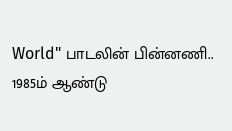World" பாடலின் பின்னணி..
1985ம் ஆண்டு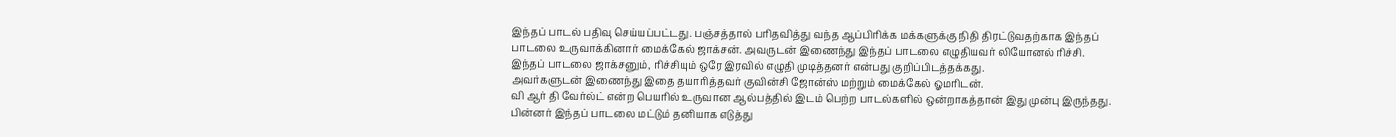இந்தப் பாடல் பதிவு செய்யப்பட்டது. பஞ்சத்தால் பரிதவித்து வந்த ஆப்பிரிக்க மக்களுக்கு நிதி திரட்டுவதற்காக இந்தப் பாடலை உருவாக்கினார் மைக்கேல் ஜாக்சன். அவருடன் இணைந்து இந்தப் பாடலை எழுதியவர் லியோனல் ரிச்சி. இந்தப் பாடலை ஜாக்சனும், ரிச்சியும் ஒரே இரவில் எழுதி முடித்தனர் என்பது குறிப்பிடத்தக்கது.
அவர்களுடன் இணைந்து இதை தயாரித்தவர் குவின்சி ஜோன்ஸ் மற்றும் மைக்கேல் ஓமரிடன்.
வி ஆர் தி வேர்ல்ட் என்ற பெயரில் உருவான ஆல்பத்தில் இடம் பெற்ற பாடல்களில் ஒன்றாகத்தான் இது முன்பு இருந்தது. பின்னர் இந்தப் பாடலை மட்டும் தனியாக எடுத்து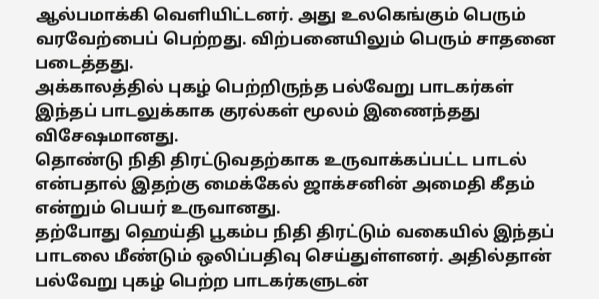ஆல்பமாக்கி வெளியிட்டனர். அது உலகெங்கும் பெரும் வரவேற்பைப் பெற்றது. விற்பனையிலும் பெரும் சாதனை படைத்தது.
அக்காலத்தில் புகழ் பெற்றிருந்த பல்வேறு பாடகர்கள் இந்தப் பாடலுக்காக குரல்கள் மூலம் இணைந்தது விசேஷமானது.
தொண்டு நிதி திரட்டுவதற்காக உருவாக்கப்பட்ட பாடல் என்பதால் இதற்கு மைக்கேல் ஜாக்சனின் அமைதி கீதம் என்றும் பெயர் உருவானது.
தற்போது ஹெய்தி பூகம்ப நிதி திரட்டும் வகையில் இந்தப் பாடலை மீண்டும் ஒலிப்பதிவு செய்துள்ளனர். அதில்தான் பல்வேறு புகழ் பெற்ற பாடகர்களுடன்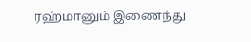ரஹ்மானும் இணைந்து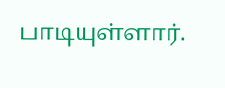பாடியுள்ளார்.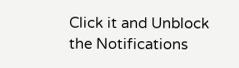Click it and Unblock the Notifications